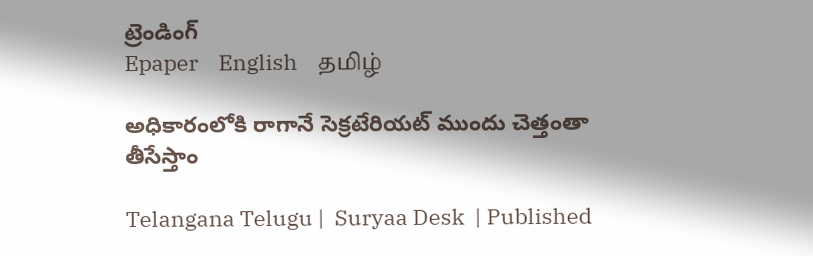ట్రెండింగ్
Epaper    English    தமிழ்

అధికారంలోకి రాగానే సెక్రటేరియట్ ముందు చెత్తంతా తీసేస్తాం

Telangana Telugu |  Suryaa Desk  | Published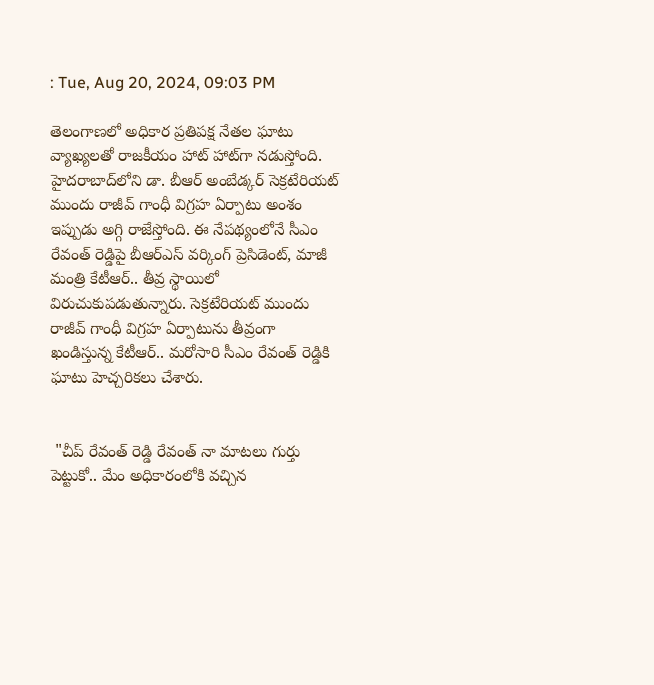: Tue, Aug 20, 2024, 09:03 PM

తెలంగాణలో అధికార ప్రతిపక్ష నేతల ఘాటు వ్యాఖ్యలతో రాజకీయం హాట్ హాట్‌గా నడుస్తోంది. హైదరాబాద్‌లోని డా. బీఆర్ అంబేడ్కర్ సెక్రటేరియట్ ముందు రాజీవ్ గాంధీ విగ్రహ ఏర్పాటు అంశం ఇప్పుడు అగ్గి రాజేస్తోంది. ఈ నేపథ్యంలోనే సీఎం రేవంత్ రెడ్డిపై బీఆర్ఎస్ వర్కింగ్ ప్రెసిడెంట్, మాజీ మంత్రి కేటీఆర్.. తీవ్ర స్థాయిలో విరుచుకుపడుతున్నారు. సెక్రటేరియట్ ముందు రాజీవ్ గాంధీ విగ్రహ ఏర్పాటును తీవ్రంగా ఖండిస్తున్న కేటీఆర్.. మరోసారి సీఎం రేవంత్ రెడ్డికి ఘాటు హెచ్చరికలు చేశారు.


 "చీప్ రేవంత్ రెడ్డి రేవంత్ నా మాటలు గుర్తు పెట్టుకో.. మేం అధికారంలోకి వచ్చిన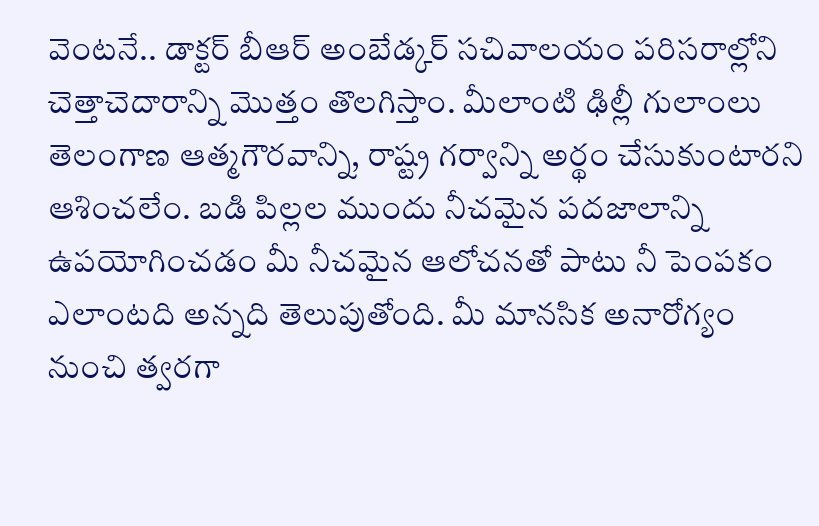వెంటనే.. డాక్టర్‌ బీఆర్‌ అంబేడ్కర్‌ సచివాలయం పరిసరాల్లోని చెత్తాచెదారాన్ని మొత్తం తొలగిస్తాం. మీలాంటి ఢిల్లీ గులాంలు తెలంగాణ ఆత్మగౌరవాన్ని, రాష్ట్ర గర్వాన్ని అర్థం చేసుకుంటారని ఆశించలేం. బడి పిల్లల ముందు నీచమైన పదజాలాన్ని ఉపయోగించడం మీ నీచమైన ఆలోచనతో పాటు నీ పెంపకం ఎలాంటది అన్నది తెలుపుతోంది. మీ మానసిక అనారోగ్యం నుంచి త్వరగా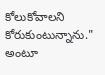కోలుకోవాలని కోరుకుంటున్నాను." అంటూ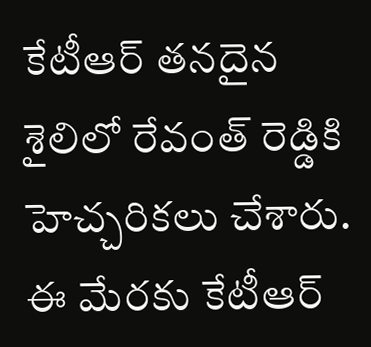కేటీఆర్ తనదైన శైలిలో రేవంత్ రెడ్డికి హెచ్చరికలు చేశారు. ఈ మేరకు కేటీఆర్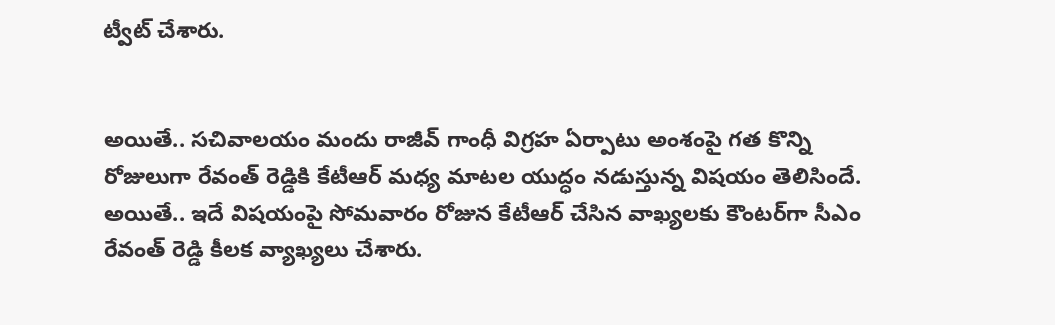ట్వీట్ చేశారు.


అయితే.. సచివాలయం మందు రాజీవ్ గాంధీ విగ్రహ ఏర్పాటు అంశంపై గత కొన్ని రోజులుగా రేవంత్ రెడ్డికి కేటీఆర్ మధ్య మాటల యుద్ధం నడుస్తున్న విషయం తెలిసిందే. అయితే.. ఇదే విషయంపై సోమవారం రోజున కేటీఆర్ చేసిన వాఖ్యలకు కౌంటర్‌గా సీఎం రేవంత్ రెడ్డి కీలక వ్యాఖ్యలు చేశారు.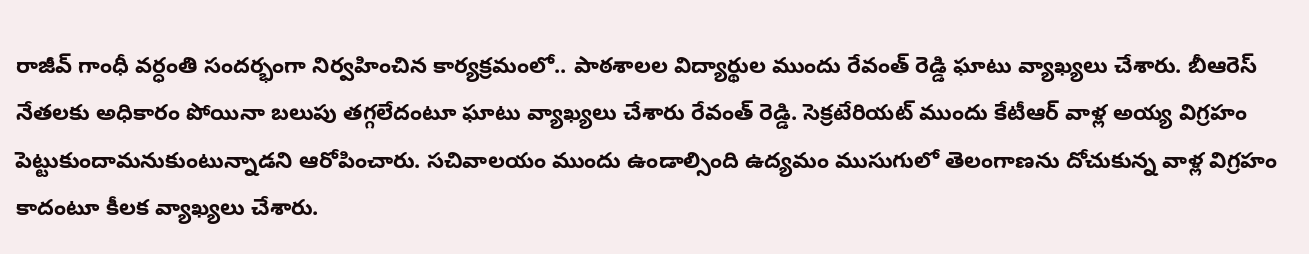రాజీవ్ గాంధీ వర్ధంతి సందర్భంగా నిర్వహించిన కార్యక్రమంలో.. పాఠశాలల విద్యార్థుల ముందు రేవంత్ రెడ్డి ఘాటు వ్యాఖ్యలు చేశారు. బీఆరెస్ నేతలకు అధికారం పోయినా బలుపు తగ్గలేదంటూ ఘాటు వ్యాఖ్యలు చేశారు రేవంత్ రెడ్డి. సెక్రటేరియట్ ముందు కేటీఆర్ వాళ్ల అయ్య విగ్రహం పెట్టుకుందామనుకుంటున్నాడని ఆరోపించారు. సచివాలయం ముందు ఉండాల్సింది ఉద్యమం ముసుగులో తెలంగాణను దోచుకున్న వాళ్ల విగ్రహం కాదంటూ కీలక వ్యాఖ్యలు చేశారు.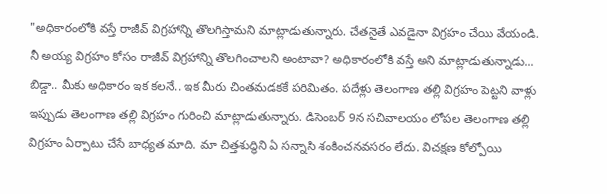"అధికారంలోకి వస్తే రాజీవ్ విగ్రహాన్ని తొలగిస్తామని మాట్లాడుతున్నారు. చేతనైతే ఎవడైనా విగ్రహం చేయి వేయండి. నీ అయ్య విగ్రహం కోసం రాజీవ్ విగ్రహాన్ని తొలగించాలని అంటావా? అధికారంలోకి వస్తే అని మాట్లాడుతున్నాడు... బిడ్డా.. మీకు అధికారం ఇక కలనే.. ఇక మీరు చింతమడకకే పరిమితం. పదేళ్లు తెలంగాణ తల్లి విగ్రహం పెట్టని వాళ్లు ఇప్పుడు తెలంగాణ తల్లి విగ్రహం గురించి మాట్లాడుతున్నారు. డిసెంబర్ 9న సచివాలయం లోపల తెలంగాణ తల్లి విగ్రహం ఏర్పాటు చేసే బాధ్యత మాది. మా చిత్తశుద్ధిని ఏ సన్నాసి శంకించనవసరం లేదు. విచక్షణ కోల్పోయి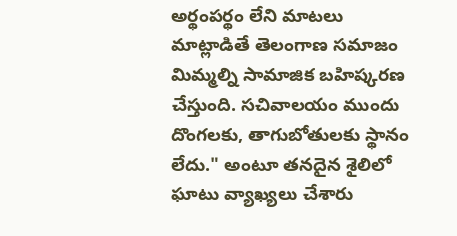అర్థంపర్థం లేని మాటలు మాట్లాడితే తెలంగాణ సమాజం మిమ్మల్ని సామాజిక బహిష్కరణ చేస్తుంది. సచివాలయం ముందు దొంగలకు, తాగుబోతులకు స్థానం లేదు." అంటూ తనదైన శైలిలో ఘాటు వ్యాఖ్యలు చేశారు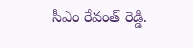సీఎం రేవంత్ రెడ్డి.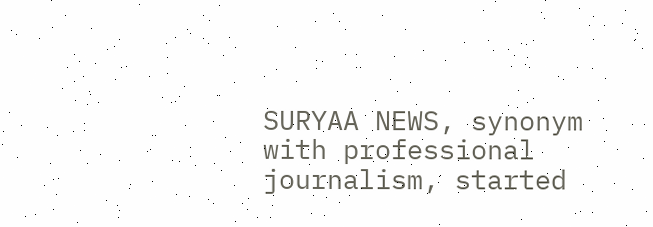SURYAA NEWS, synonym with professional journalism, started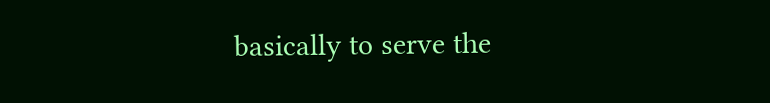basically to serve the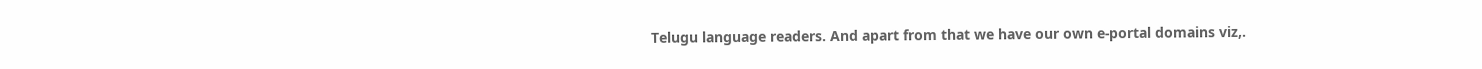Telugu language readers. And apart from that we have our own e-portal domains viz,.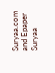Suryaa.com and Epaper Suryaa